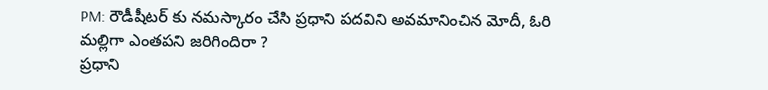PM: రౌడీషీటర్ కు నమస్కారం చేసి ప్రధాని పదవిని అవమానించిన మోదీ, ఓరి మల్లిగా ఎంతపని జరిగిందిరా ?
ప్రధాని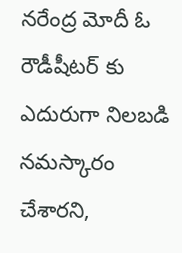నరేంద్ర మోదీ ఓ రౌడీషీటర్ కు ఎదురుగా నిలబడి నమస్కారం చేశారని,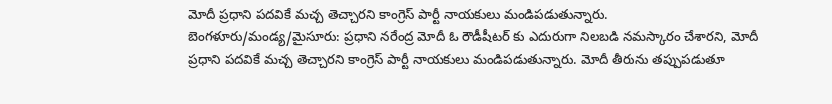మోదీ ప్రధాని పదవికే మచ్చ తెచ్చారని కాంగ్రెస్ పార్టీ నాయకులు మండిపడుతున్నారు.
బెంగళూరు/మండ్య/మైసూరు: ప్రధాని నరేంద్ర మోదీ ఓ రౌడీషీటర్ కు ఎదురుగా నిలబడి నమస్కారం చేశారని, మోదీ ప్రధాని పదవికే మచ్చ తెచ్చారని కాంగ్రెస్ పార్టీ నాయకులు మండిపడుతున్నారు. మోదీ తీరును తప్పుపడుతూ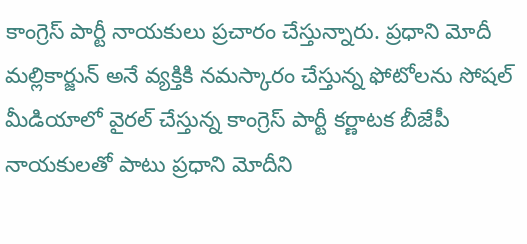కాంగ్రెస్ పార్టీ నాయకులు ప్రచారం చేస్తున్నారు. ప్రధాని మోదీ మల్లికార్జున్ అనే వ్యక్తికి నమస్కారం చేస్తున్న ఫోటోలను సోషల్ మీడియాలో వైరల్ చేస్తున్న కాంగ్రెస్ పార్టీ కర్ణాటక బీజేపీ నాయకులతో పాటు ప్రధాని మోదీని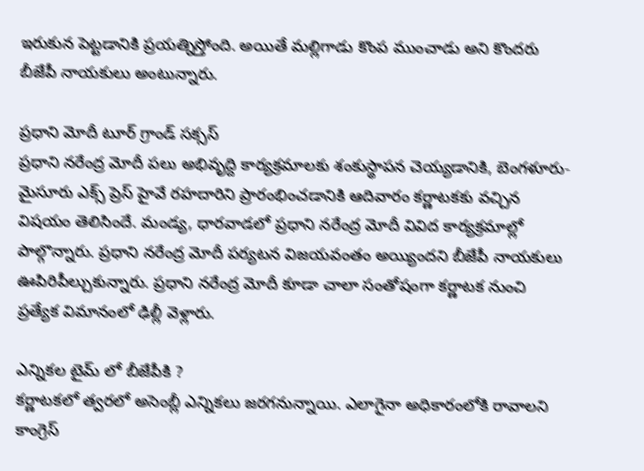ఇరుకున పెట్టడానికి ప్రయత్నిస్తోంది. అయితే మల్లిగాడు కొంప ముంచాడు అని కొందరు బీజేపీ నాయకులు అంటున్నారు.

ప్రధాని మోదీ టూర్ గ్రాండ్ సక్సస్
ప్రధాని నరేంద్ర మోదీ పలు అభివృద్ది కార్యక్రమాలకు శంకుస్థాపన చెయ్యడానికి, బెంగళూరు-మైసూరు ఎక్స్ ప్రెస్ హైవే రహదారిని ప్రారంభించడానికి ఆదివారం కర్ణాటకకు వచ్చిన విషయం తెలిసిందే. మండ్య, ధారవాడలో ప్రధాని నరేంద్ర మోదీ వివిద కార్యక్రమాల్లో పాల్గొన్నారు. ప్రధాని నరేంద్ర మోదీ పర్యటన విజయవంతం అయ్యిందని బీజేపీ నాయకులు ఊపిరిపీల్చుకున్నారు. ప్రధాని నరేంద్ర మోదీ కూడా చాలా సంతోషంగా కర్ణాటక నుంచి ప్రత్యేక విమానంలో ఢిల్లీ వెళ్లారు.

ఎన్నికల టైమ్ లో బీజేపీకి ?
కర్ణాటకలో త్వరలో అసెంబ్లీ ఎన్నికలు జరగనున్నాయి. ఎలాగైనా అధికారంలోకి రావాలని కాంగ్రెస్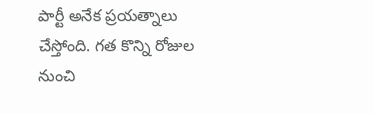పార్టీ అనేక ప్రయత్నాలు చేస్తోంది. గత కొన్ని రోజుల నుంచి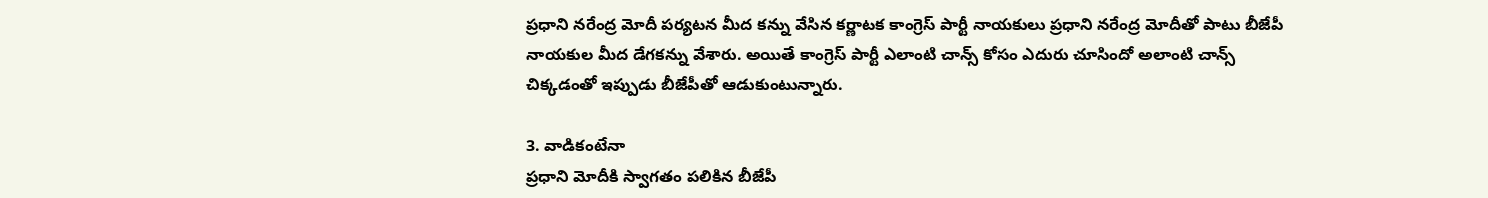ప్రధాని నరేంద్ర మోదీ పర్యటన మీద కన్ను వేసిన కర్ణాటక కాంగ్రెస్ పార్టీ నాయకులు ప్రధాని నరేంద్ర మోదీతో పాటు బీజేపీ నాయకుల మీద డేగకన్ను వేశారు. అయితే కాంగ్రెస్ పార్టీ ఎలాంటి చాన్స్ కోసం ఎదురు చూసిందో అలాంటి చాన్స్ చిక్కడంతో ఇప్పుడు బీజేపీతో ఆడుకుంటున్నారు.

3. వాడికంటేనా
ప్రధాని మోదీకి స్వాగతం పలికిన బీజేపీ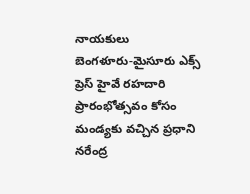నాయకులు
బెంగళూరు-మైసూరు ఎక్స్ ప్రెస్ హైవే రహదారి ప్రారంభోత్సవం కోసం మండ్యకు వచ్చిన ప్రధాని నరేంద్ర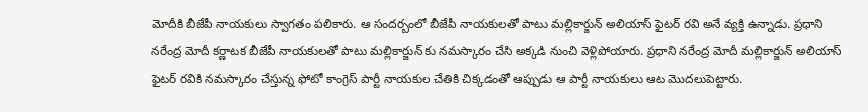మోదీకి బీజేపీ నాయకులు స్వాగతం పలికారు. ఆ సందర్బంలో బీజేపీ నాయకులతో పాటు మల్లికార్జున్ అలియాస్ ఫైటర్ రవి అనే వ్యక్తి ఉన్నాడు. ప్రధాని నరేంద్ర మోదీ కర్ణాటక బీజేపీ నాయకులతో పాటు మల్లికార్జున్ కు నమస్కారం చేసి అక్కడి నుంచి వెళ్లిపోయారు. ప్రధాని నరేంద్ర మోదీ మల్లికార్జున్ అలియాస్ ఫైటర్ రవికి నమస్కారం చేస్తున్న ఫోటో కాంగ్రెస్ పార్టీ నాయకుల చేతికి చిక్కడంతో ఆప్పుడు ఆ పార్టీ నాయకులు ఆట మొదలుపెట్టారు.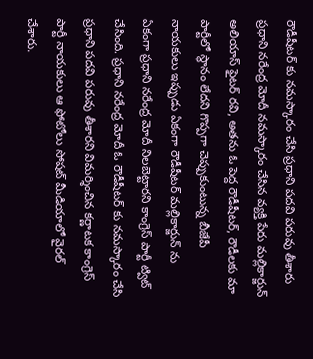రౌడీషీటర్ కు నమస్కారం చేసి ప్రధాని పదవి పరువు తీశారు
ప్రధాని నరేంద్ర మోదీ నమస్కారం చేసిన వ్యక్తి పేరు మల్లికార్జున్ అలియాస్ ఫైటర్ రవి, అతను ఓ పెద్ద రౌడీషీటర్, రౌడీలకు మా పార్టీలో స్థానం లేదని గొప్పగా చెప్పుకుంటున్న బీజేపీ నాయకులు ఇప్పుడు ఏకంగా రౌడీషీటర్ మల్లికార్జున్ ను ఏకంగా ప్రధాని నరేంద్ర మోదీ నిలబెట్టారని కాంగ్రెస్ పార్టీ ట్విట్ చేసింది. ప్రధాని నరేంద్ర మోదీ ఓ రౌడీషీటర్ కు నమస్కారం చేసి ప్రధాని పదవి పరువు తీశారని విమర్శించిన కర్ణాటక కాంగ్రెస్ పార్టీ నాయకులు ఆ ఫోటోలు సోషట్ మీడియాలో వైరల్ చేశారు.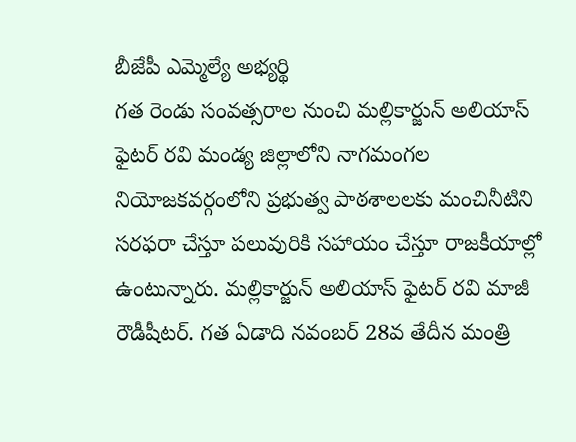బీజేపీ ఎమ్మెల్యే అభ్యర్థి
గత రెండు సంవత్సరాల నుంచి మల్లికార్జున్ అలియాస్ ఫైటర్ రవి మండ్య జిల్లాలోని నాగమంగల నియోజకవర్గంలోని ప్రభుత్వ పాఠశాలలకు మంచినీటిని సరఫరా చేస్తూ పలువురికి సహాయం చేస్తూ రాజకీయాల్లో ఉంటున్నారు. మల్లికార్జున్ అలియాస్ ఫైటర్ రవి మాజీ రౌడీషీటర్. గత ఏడాది నవంబర్ 28వ తేదీన మంత్రి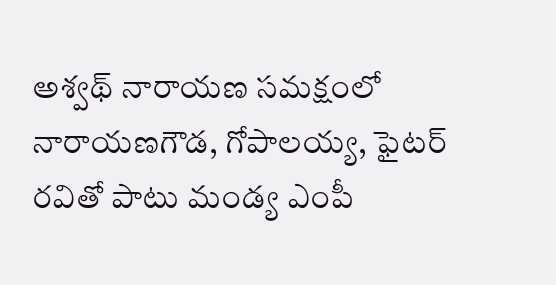అశ్వథ్ నారాయణ సమక్షంలో నారాయణగౌడ, గోపాలయ్య, ఫైటర్ రవితో పాటు మండ్య ఎంపీ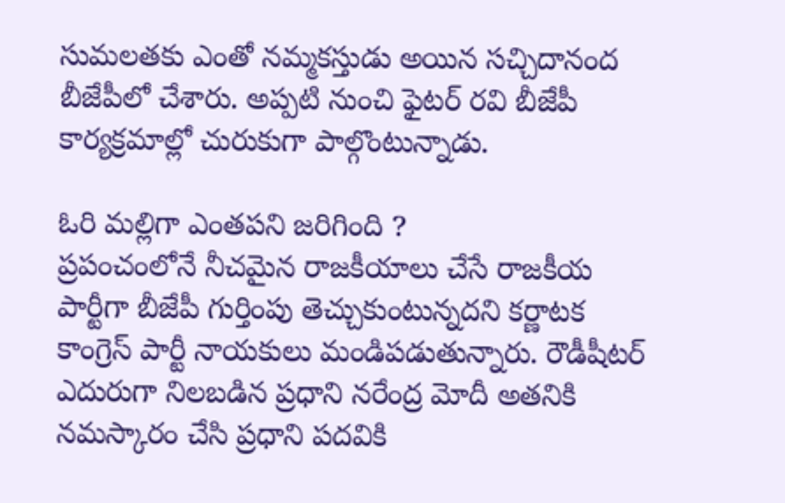సుమలతకు ఎంతో నమ్మకస్తుడు అయిన సచ్చిదానంద బీజేపీలో చేశారు. అప్పటి నుంచి ఫైటర్ రవి బీజేపీ కార్యక్రమాల్లో చురుకుగా పాల్గొంటున్నాడు.

ఓరి మల్లిగా ఎంతపని జరిగింది ?
ప్రపంచంలోనే నీచమైన రాజకీయాలు చేసే రాజకీయ పార్టీగా బీజేపీ గుర్తింపు తెచ్చుకుంటున్నదని కర్ణాటక కాంగ్రెస్ పార్టీ నాయకులు మండిపడుతున్నారు. రౌడీషీటర్ ఎదురుగా నిలబడిన ప్రధాని నరేంద్ర మోదీ అతనికి నమస్కారం చేసి ప్రధాని పదవికి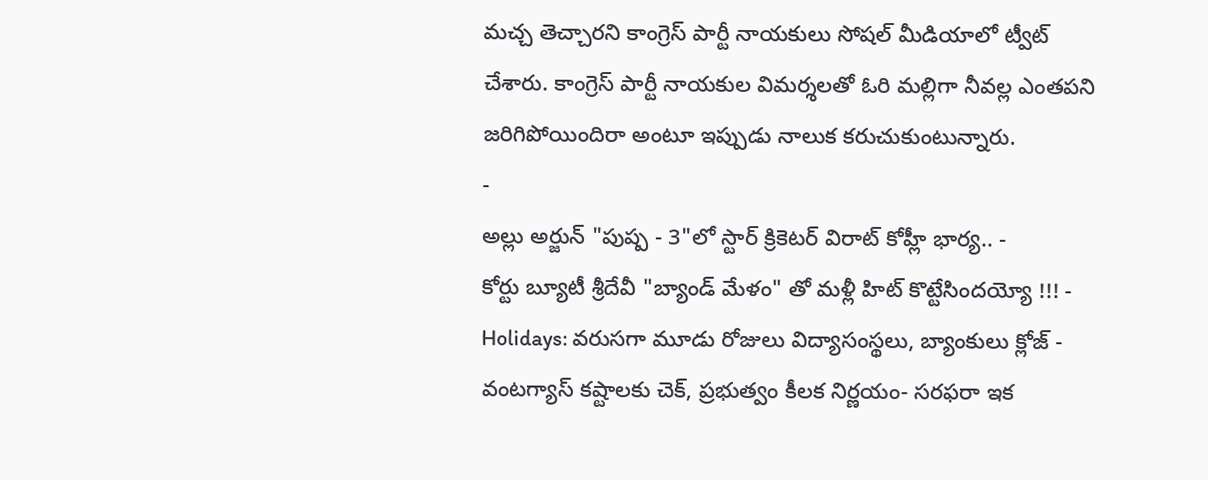మచ్చ తెచ్చారని కాంగ్రెస్ పార్టీ నాయకులు సోషల్ మీడియాలో ట్వీట్ చేశారు. కాంగ్రెస్ పార్టీ నాయకుల విమర్శలతో ఓరి మల్లిగా నీవల్ల ఎంతపని జరిగిపోయిందిరా అంటూ ఇప్పుడు నాలుక కరుచుకుంటున్నారు.
-
అల్లు అర్జున్ "పుష్ప - 3"లో స్టార్ క్రికెటర్ విరాట్ కోహ్లీ భార్య.. -
కోర్టు బ్యూటీ శ్రీదేవీ "బ్యాండ్ మేళం" తో మళ్లీ హిట్ కొట్టేసిందయ్యో !!! -
Holidays: వరుసగా మూడు రోజులు విద్యాసంస్థలు, బ్యాంకులు క్లోజ్ -
వంటగ్యాస్ కష్టాలకు చెక్, ప్రభుత్వం కీలక నిర్ణయం- సరఫరా ఇక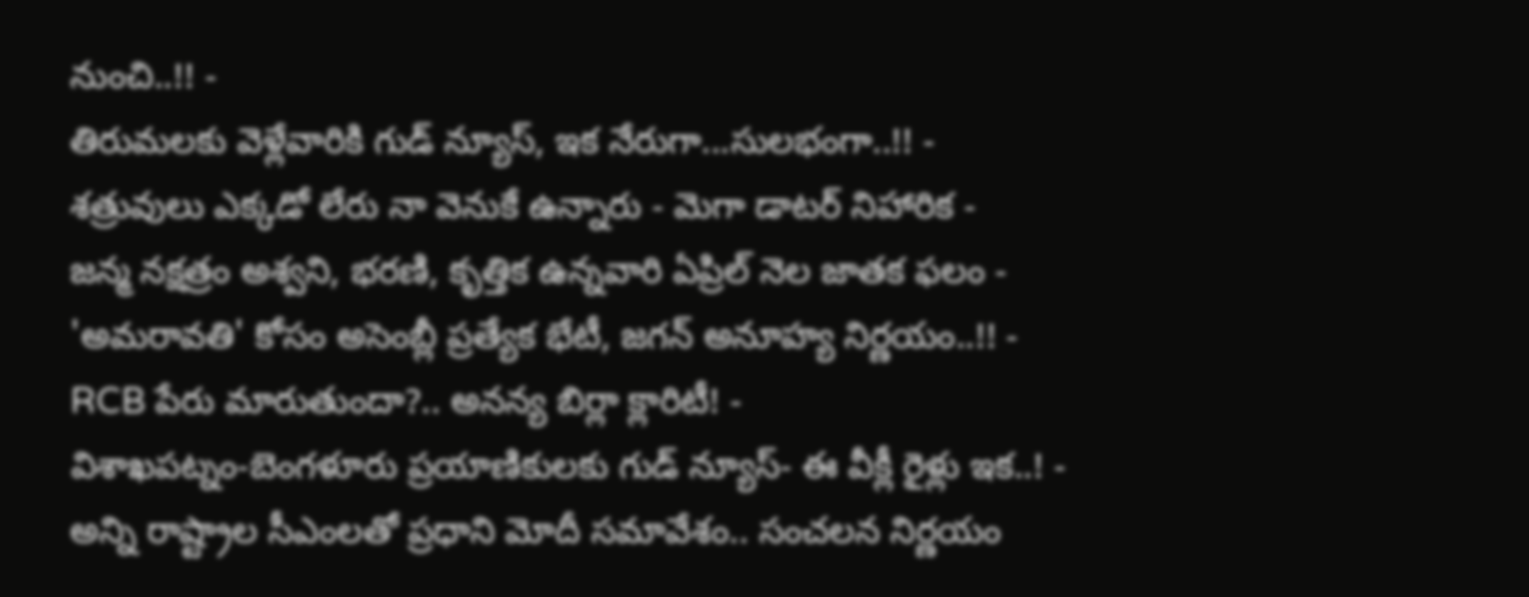నుంచి..!! -
తిరుమలకు వెళ్లేవారికి గుడ్ న్యూస్, ఇక నేరుగా...సులభంగా..!! -
శత్రువులు ఎక్కడో లేరు నా వెనుకే ఉన్నారు - మెగా డాటర్ నిహారిక -
జన్మ నక్షత్రం అశ్వని, భరణి, కృత్తిక ఉన్నవారి ఏప్రిల్ నెల జాతక ఫలం -
'అమరావతి' కోసం అసెంబ్లీ ప్రత్యేక భేటీ, జగన్ అనూహ్య నిర్ణయం..!! -
RCB పేరు మారుతుందా?.. అనన్య బిర్లా క్లారిటీ! -
విశాఖపట్నం-బెంగళూరు ప్రయాణికులకు గుడ్ న్యూస్- ఈ వీక్లీ రైళ్లు ఇక..! -
అన్ని రాష్ట్రాల సీఎంలతో ప్రధాని మోదీ సమావేశం.. సంచలన నిర్ణయం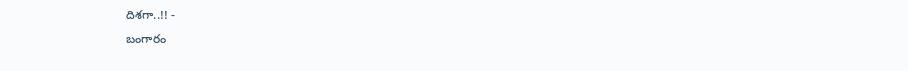దిశగా..!! -
బంగారం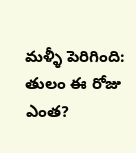మళ్ళీ పెరిగింది: తులం ఈ రోజు ఎంత?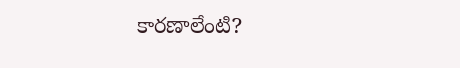కారణాలేంటి?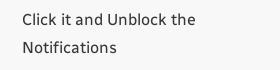Click it and Unblock the Notifications